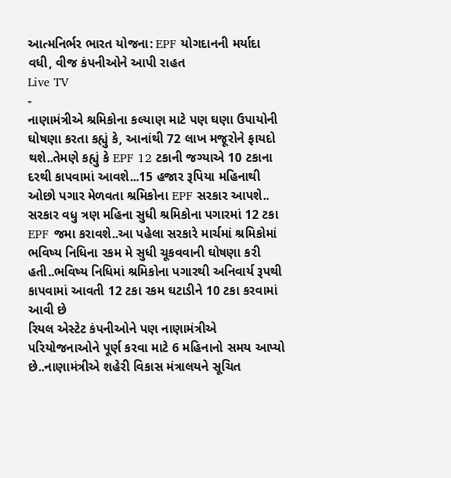આત્મનિર્ભર ભારત યોજના: EPF યોગદાનની મર્યાદા વધી, વીજ કંપનીઓને આપી રાહત
Live TV
-
નાણામંત્રીએ શ્રમિકોના કલ્યાણ માટે પણ ઘણા ઉપાયોની ઘોષણા કરતા કહ્યું કે, આનાંથી 72 લાખ મજૂરોને ફાયદો થશે..તેમણે કહ્યું કે EPF 12 ટકાની જગ્યાએ 10 ટકાના દરથી કાપવામાં આવશે...15 હજાર રૂપિયા મહિનાથી ઓછો પગાર મેળવતા શ્રમિકોના EPF સરકાર આપશે..
સરકાર વધુ ત્રણ મહિના સુધી શ્રમિકોના પગારમાં 12 ટકા EPF જમા કરાવશે..આ પહેલા સરકારે માર્ચમાં શ્રમિકોમાં ભવિષ્ય નિધિના રકમ મે સુધી ચૂકવવાની ઘોષણા કરી હતી..ભવિષ્ય નિધિમાં શ્રમિકોના પગારથી અનિવાર્ય રૂપથી કાપવામાં આવતી 12 ટકા રકમ ઘટાડીને 10 ટકા કરવામાં આવી છે
રિયલ એસ્ટેટ કંપનીઓને પણ નાણામંત્રીએ પરિયોજનાઓને પૂર્ણ કરવા માટે 6 મહિનાનો સમય આપ્યો છે..નાણામંત્રીએ શહેરી વિકાસ મંત્રાલયને સૂચિત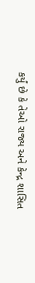કર્યું છે કે તેઓ રાજ્ય અને કેન્દ્ર શાસિત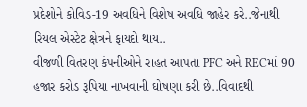પ્રદેશોને કોવિડ-19 અવધિને વિશેષ અવધિ જાહેર કરે..જેનાથી રિયલ એસ્ટેટ ક્ષેત્રને ફાયદો થાય..
વીજળી વિતરણ કંપનીઓને રાહત આપતા PFC અને RECમાં 90 હજાર કરોડ રૂપિયા નાખવાની ઘોષણા કરી છે..વિવાદથી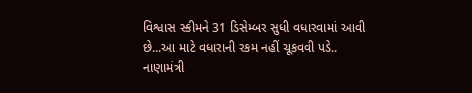વિશ્વાસ સ્કીમને 31 ડિસેમ્બર સુધી વધારવામાં આવી છે...આ માટે વધારાની રકમ નહીં ચૂકવવી પડે..
નાણામંત્રી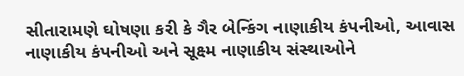સીતારામણે ઘોષણા કરી કે ગૈર બેન્કિંગ નાણાકીય કંપનીઓ, આવાસ નાણાકીય કંપનીઓ અને સૂક્ષ્મ નાણાકીય સંસ્થાઓને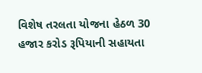વિશેષ તરલતા યોજના હેઠળ 30 હજાર કરોડ રૂપિયાની સહાયતા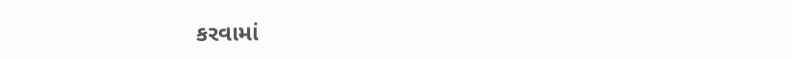કરવામાં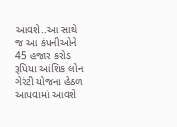આવશે..આ સાથે જ આ કંપનીઓને 45 હજાર કરોડ રૂપિયા આંશિક લોન ગેરંટી યોજના હેઠળ આપવામાં આવશે